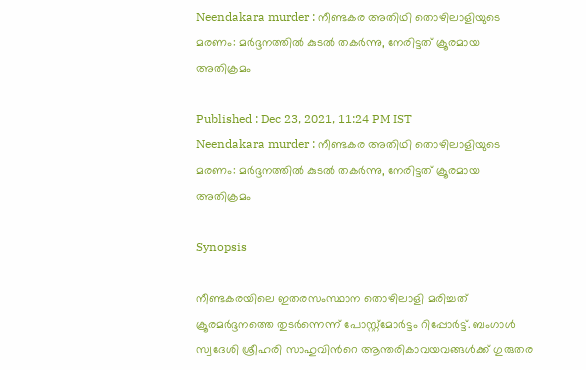Neendakara murder : നീണ്ടകര അതിഥി തൊഴിലാളിയുടെ മരണം: മർദ്ദനത്തിൽ കുടൽ തകർന്നു, നേരിട്ടത് ക്രൂരമായ അതിക്രമം

Published : Dec 23, 2021, 11:24 PM IST
Neendakara murder : നീണ്ടകര അതിഥി തൊഴിലാളിയുടെ മരണം: മർദ്ദനത്തിൽ കുടൽ തകർന്നു, നേരിട്ടത് ക്രൂരമായ അതിക്രമം

Synopsis

നീണ്ടകരയിലെ ഇതരസംസ്ഥാന തൊഴിലാളി മരിച്ചത് ക്രൂരമർദ്ദനത്തെ തുടർന്നെന്ന് പോസ്റ്റ്മോർട്ടം റിപ്പോർട്ട്. ബംഗാൾ സ്വദേശി ശ്രീഹരി സാഹുവിന്‍റെ ആന്തരികാവയവങ്ങൾക്ക് ഗുരുതര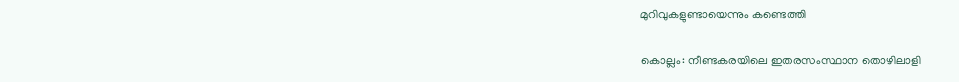മുറിവുകളുണ്ടായെന്നും കണ്ടെത്തി

കൊല്ലം: നീണ്ടകരയിലെ ഇതരസംസ്ഥാന തൊഴിലാളി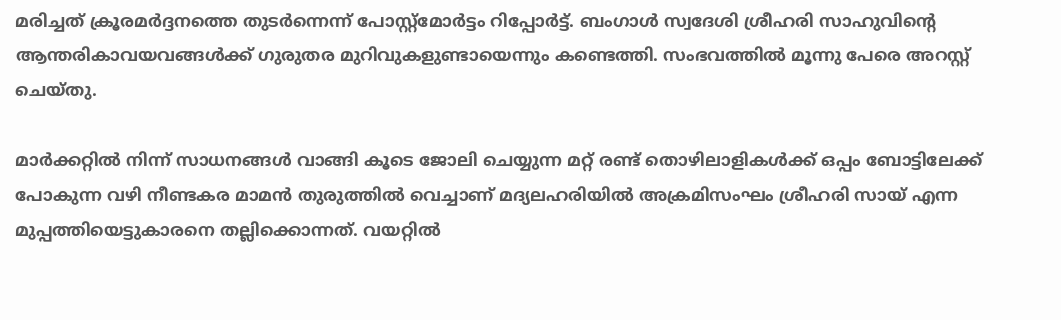മരിച്ചത് ക്രൂരമർദ്ദനത്തെ തുടർന്നെന്ന് പോസ്റ്റ്മോർട്ടം റിപ്പോർട്ട്. ബംഗാൾ സ്വദേശി ശ്രീഹരി സാഹുവിന്‍റെ ആന്തരികാവയവങ്ങൾക്ക് ഗുരുതര മുറിവുകളുണ്ടായെന്നും കണ്ടെത്തി. സംഭവത്തിൽ മൂന്നു പേരെ അറസ്റ്റ് ചെയ്തു.

മാർക്കറ്റിൽ നിന്ന് സാധനങ്ങൾ വാങ്ങി കൂടെ ജോലി ചെയ്യുന്ന മറ്റ് രണ്ട് തൊഴിലാളികൾക്ക് ഒപ്പം ബോട്ടിലേക്ക് പോകുന്ന വഴി നീണ്ടകര മാമൻ തുരുത്തിൽ വെച്ചാണ് മദ്യലഹരിയിൽ അക്രമിസംഘം ശ്രീഹരി സായ് എന്ന മുപ്പത്തിയെട്ടുകാരനെ തല്ലിക്കൊന്നത്. വയറ്റിൽ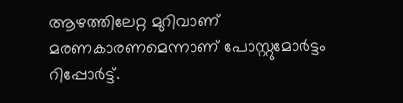ആഴത്തിലേറ്റ മുറിവാണ് മരണകാരണമെന്നാണ് പോസ്റ്റുമോർട്ടം റിപ്പോർട്ട്.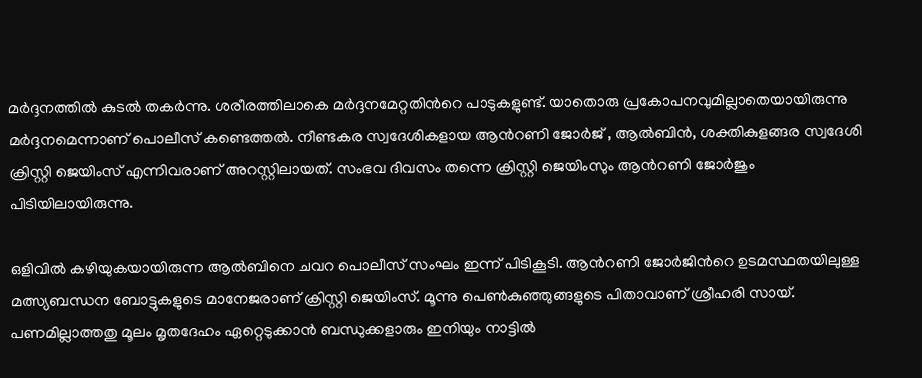മർദ്ദനത്തിൽ കുടൽ തകർന്നു. ശരീരത്തിലാകെ മർദ്ദനമേറ്റതിന്‍റെ പാടുകളുണ്ട്. യാതൊരു പ്രകോപനവുമില്ലാതെയായിരുന്നു മർദ്ദനമെന്നാണ് പൊലീസ് കണ്ടെത്തൽ. നീണ്ടകര സ്വദേശികളായ ആൻറണി ജോര്‍ജ് , ആൽബിൻ, ശക്തികുളങ്ങര സ്വദേശി ക്രിസ്റ്റി ജെയിംസ് എന്നിവരാണ് അറസ്റ്റിലായത്. സംഭവ ദിവസം തന്നെ ക്രിസ്റ്റി ജെയിംസും ആന്‍റണി ജോർജും പിടിയിലായിരുന്നു.

ഒളിവിൽ കഴിയുകയായിരുന്ന ആൽബിനെ ചവറ പൊലീസ് സംഘം ഇന്ന് പിടികൂടി. ആന്‍റണി ജോർജിന്‍റെ ഉടമസ്ഥതയിലുള്ള മത്സ്യബന്ധന ബോട്ടുകളുടെ മാനേജരാണ് ക്രിസ്റ്റി ജെയിംസ്. മൂന്നു പെൺകുഞ്ഞുങ്ങളുടെ പിതാവാണ് ശ്രീഹരി സായ്. പണമില്ലാത്തതു മൂലം മൃതദേഹം ഏറ്റെടുക്കാൻ ബന്ധുക്കളാരും ഇനിയും നാട്ടിൽ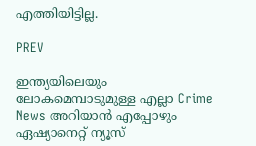എത്തിയിട്ടില്ല.

PREV

ഇന്ത്യയിലെയും ലോകമെമ്പാടുമുള്ള എല്ലാ Crime News അറിയാൻ എപ്പോഴും ഏഷ്യാനെറ്റ് ന്യൂസ്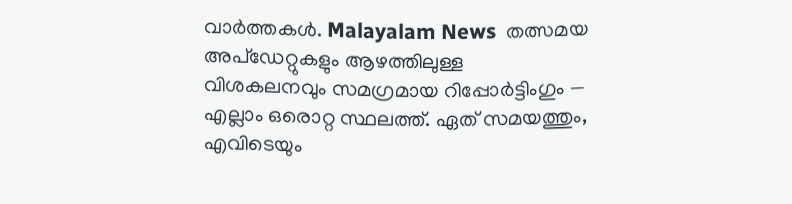വാർത്തകൾ. Malayalam News  തത്സമയ അപ്‌ഡേറ്റുകളും ആഴത്തിലുള്ള വിശകലനവും സമഗ്രമായ റിപ്പോർട്ടിംഗും — എല്ലാം ഒരൊറ്റ സ്ഥലത്ത്. ഏത് സമയത്തും, എവിടെയും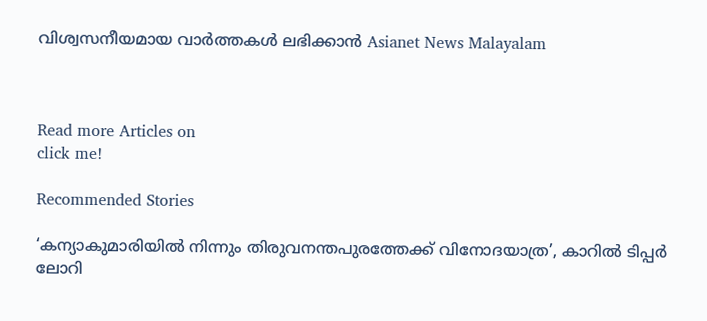വിശ്വസനീയമായ വാർത്തകൾ ലഭിക്കാൻ Asianet News Malayalam



Read more Articles on
click me!

Recommended Stories

‘കന്യാകുമാരിയിൽ നിന്നും തിരുവനന്തപുരത്തേക്ക് വിനോദയാത്ര’, കാറിൽ ടിപ്പർ ലോറി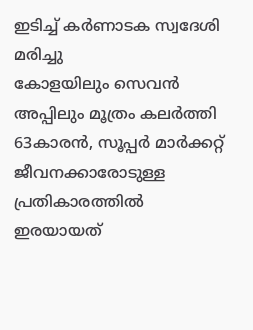ഇടിച്ച് കർണാടക സ്വദേശി മരിച്ചു
കോളയിലും സെവൻ അപ്പിലും മൂത്രം കലർത്തി 63കാരൻ, സൂപ്പർ മാർക്കറ്റ് ജീവനക്കാരോടുള്ള പ്രതികാരത്തിൽ ഇരയായത്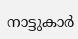നാട്ടുകാർ